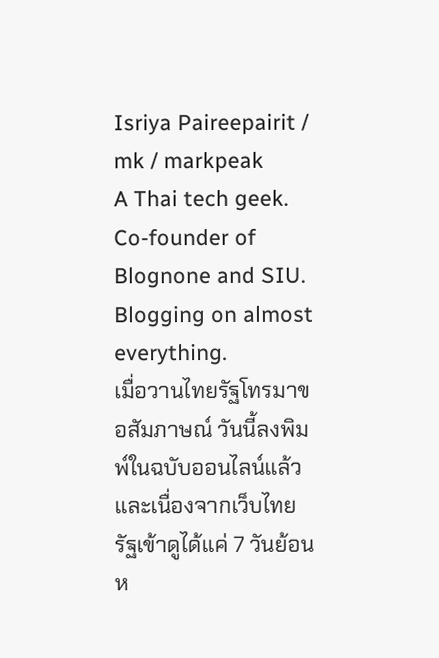Isriya Paireepairit / mk / markpeak
A Thai tech geek. Co-founder of Blognone and SIU. Blogging on almost everything.
เมื่อวานไทยรัฐโทรมาขอสัมภาษณ์ วันนี้ลงพิมพ์ในฉบับออนไลน์แล้ว และเนื่องจากเว็บไทยรัฐเข้าดูได้แค่ 7 วันย้อนห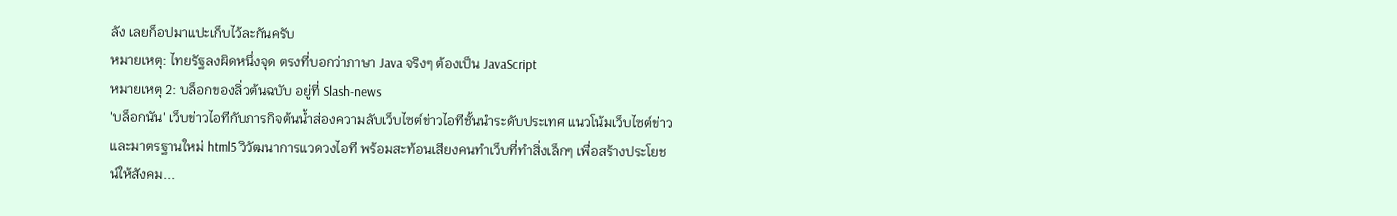ลัง เลยก็อปมาแปะเก็บไว้ละกันครับ
หมายเหตุ: ไทยรัฐลงผิดหนึ่งจุด ตรงที่บอกว่าภาษา Java จริงๆ ต้องเป็น JavaScript
หมายเหตุ 2: บล็อกของลิ่วต้นฉบับ อยู่ที่ Slash-news
'บล็อกนัน' เว็บข่าวไอทีกับภารกิจต้นน้ำส่องความลับเว็บไซต์ข่าวไอทีชั้นนำระดับประเทศ แนวโน้มเว็บไซต์ข่าวและมาตรฐานใหม่ html5 วิวัฒนาการแวดวงไอที พร้อมสะท้อนเสียงคนทำเว็บที่ทำสิ่งเล็กๆ เพื่อสร้างประโยชน์ให้สังคม...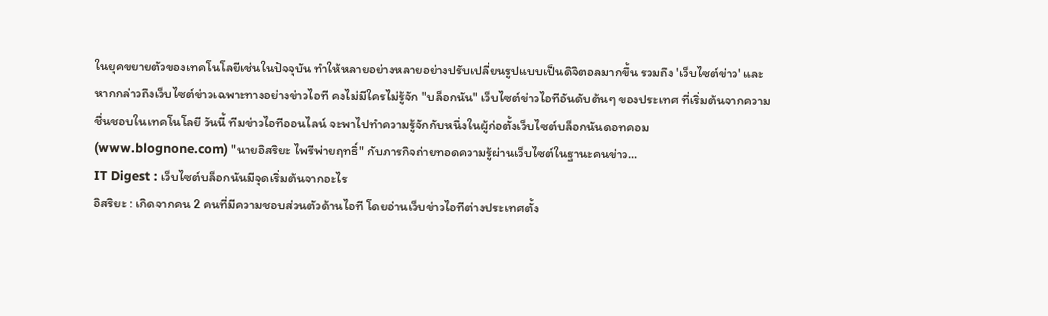ในยุคขยายตัวของเทคโนโลยีเช่นในปัจจุบัน ทำให้หลายอย่างหลายอย่างปรับเปลี่ยนรูปแบบเป็นดิจิตอลมากขึ้น รวมถึง 'เว็บไซต์ข่าว' และหากกล่าวถึงเว็บไซต์ข่าวเฉพาะทางอย่างข่าวไอที คงไม่มีใครไม่รู้จัก "บล็อกนัน" เว็บไซต์ข่าวไอทีอันดับต้นๆ ของประเทศ ที่เริ่มต้นจากความชื่นชอบในเทคโนโลยี วันนี้ ทีมข่าวไอทีออนไลน์ จะพาไปทำความรู้จักกับหนึ่งในผู้ก่อตั้งเว็บไซต์บล็อกนันดอทคอม (www.blognone.com) "นายอิสริยะ ไพรีพ่ายฤทธิ์" กับภารกิจถ่ายทอดความรู้ผ่านเว็บไซต์ในฐานะคนข่าว...
IT Digest : เว็บไซต์บล็อกนันมีจุดเริ่มต้นจากอะไร
อิสริยะ : เกิดจากคน 2 คนที่มีความชอบส่วนตัวด้านไอที โดยอ่านเว็บข่าวไอทีต่างประเทศตั้ง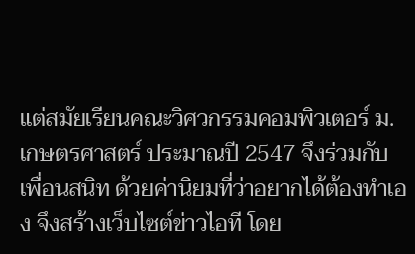แต่สมัยเรียนคณะวิศวกรรมคอมพิวเตอร์ ม.เกษตรศาสตร์ ประมาณปี 2547 จึงร่วมกับเพื่อนสนิท ด้วยค่านิยมที่ว่าอยากได้ต้องทำเอง จึงสร้างเว็บไซต์ข่าวไอที โดย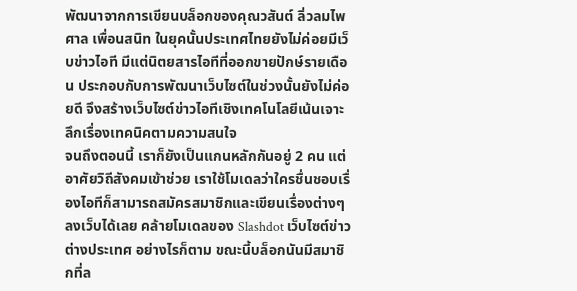พัฒนาจากการเขียนบล็อกของคุณวสันต์ ลิ่วลมไพศาล เพื่อนสนิท ในยุคนั้นประเทศไทยยังไม่ค่อยมีเว็บข่าวไอที มีแต่นิตยสารไอทีที่ออกขายปักษ์รายเดือน ประกอบกับการพัฒนาเว็บไซต์ในช่วงนั้นยังไม่ค่อยดี จึงสร้างเว็บไซต์ข่าวไอทีเชิงเทคโนโลยีเน้นเจาะลึกเรื่องเทคนิคตามความสนใจ
จนถึงตอนนี้ เราก็ยังเป็นแกนหลักกันอยู่ 2 คน แต่อาศัยวิถีสังคมเข้าช่วย เราใช้โมเดลว่าใครชื่นชอบเรื่องไอทีก็สามารถสมัครสมาชิกและเขียนเรื่องต่างๆ ลงเว็บได้เลย คล้ายโมเดลของ Slashdot เว็บไซต์ข่าวต่างประเทศ อย่างไรก็ตาม ขณะนี้บล็อกนันมีสมาชิกที่ล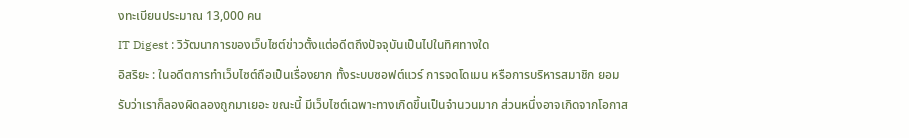งทะเบียนประมาณ 13,000 คน
IT Digest : วิวัฒนาการของเว็บไซต์ข่าวตั้งแต่อดีตถึงปัจจุบันเป็นไปในทิศทางใด
อิสริยะ : ในอดีตการทำเว็บไซต์ถือเป็นเรื่องยาก ทั้งระบบซอฟต์แวร์ การจดโดเมน หรือการบริหารสมาชิก ยอมรับว่าเราก็ลองผิดลองถูกมาเยอะ ขณะนี้ มีเว็บไซต์เฉพาะทางเกิดขึ้นเป็นจำนวนมาก ส่วนหนึ่งอาจเกิดจากโอกาส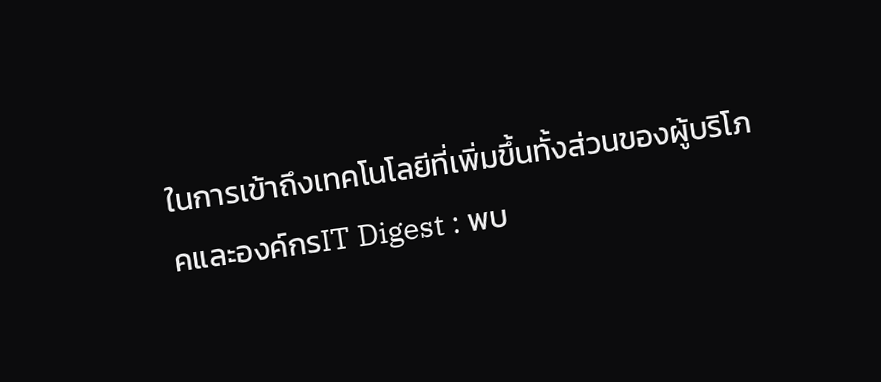ในการเข้าถึงเทคโนโลยีที่เพิ่มขึ้นทั้งส่วนของผู้บริโภคและองค์กรIT Digest : พบ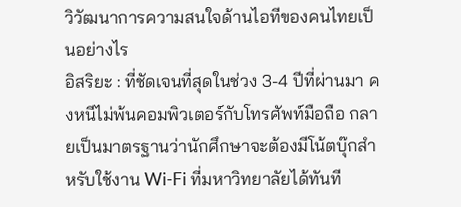วิวัฒนาการความสนใจด้านไอทีของคนไทยเป็นอย่างไร
อิสริยะ : ที่ชัดเจนที่สุดในช่วง 3-4 ปีที่ผ่านมา คงหนีไม่พ้นคอมพิวเตอร์กับโทรศัพท์มือถือ กลายเป็นมาตรฐานว่านักศึกษาจะต้องมีโน้ตบุ๊กสำหรับใช้งาน Wi-Fi ที่มหาวิทยาลัยได้ทันที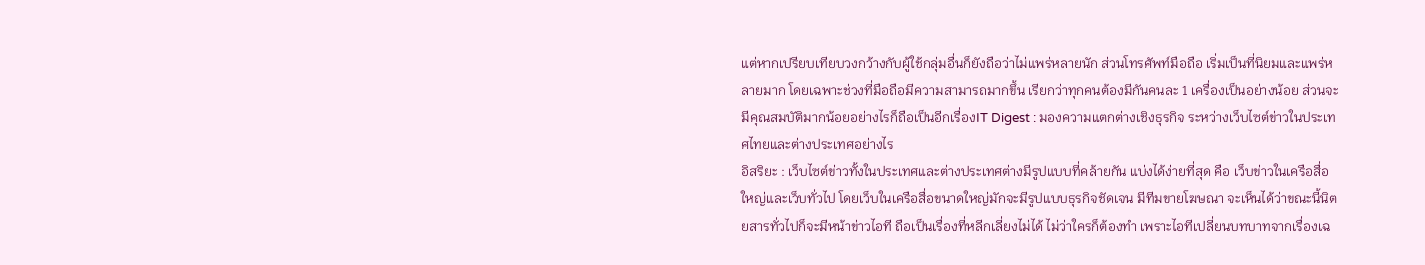แต่หากเปรียบเทียบวงกว้างกับผู้ใช้กลุ่มอื่นก็ยังถือว่าไม่แพร่หลายนัก ส่วนโทรศัพท์มือถือ เริ่มเป็นที่นิยมและแพร่หลายมาก โดยเฉพาะช่วงที่มือถือมีความสามารถมากขึ้น เรียกว่าทุกคนต้องมีกันคนละ 1 เครื่องเป็นอย่างน้อย ส่วนจะมีคุณสมบัติมากน้อยอย่างไรก็ถือเป็นอีกเรื่องIT Digest : มองความแตกต่างเชิงธุรกิจ ระหว่างเว็บไซต์ข่าวในประเทศไทยและต่างประเทศอย่างไร
อิสริยะ : เว็บไซต์ข่าวทั้งในประเทศและต่างประเทศต่างมีรูปแบบที่คล้ายกัน แบ่งได้ง่ายที่สุด คือ เว็บข่าวในเครือสื่อใหญ่และเว็บทั่วไป โดยเว็บในเครือสื่อขนาดใหญ่มักจะมีรูปแบบธุรกิจชัดเจน มีทีมขายโฆษณา จะเห็นได้ว่าขณะนี้นิตยสารทั่วไปก็จะมีหน้าข่าวไอที ถือเป็นเรื่องที่หลีกเลี่ยงไม่ได้ ไม่ว่าใครก็ต้องทำ เพราะไอทีเปลี่ยนบทบาทจากเรื่องเฉ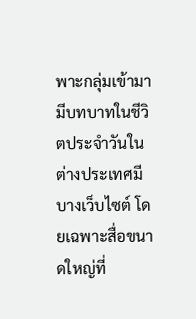พาะกลุ่มเข้ามามีบทบาทในชีวิตประจำวันในต่างประเทศมีบางเว็บไซต์ โดยเฉพาะสื่อขนาดใหญ่ที่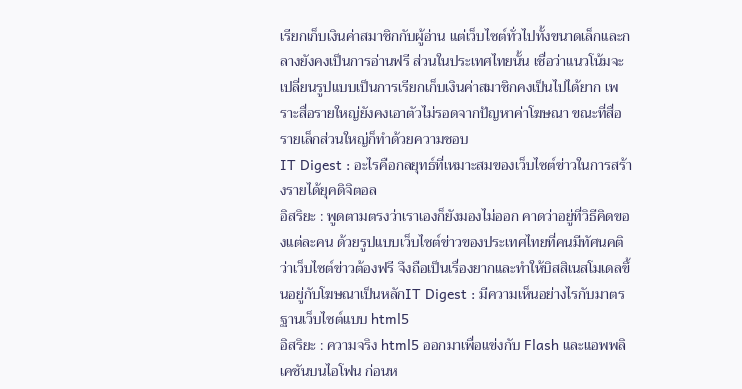เรียกเก็บเงินค่าสมาชิกกับผู้อ่าน แต่เว็บไซต์ทั่วไปทั้งขนาดเล็กและกลางยังคงเป็นการอ่านฟรี ส่วนในประเทศไทยนั้น เชื่อว่าแนวโน้มจะเปลี่ยนรูปแบบเป็นการเรียกเก็บเงินค่าสมาชิกคงเป็นไปได้ยาก เพราะสื่อรายใหญ่ยังคงเอาตัวไม่รอดจากปัญหาค่าโฆษณา ขณะที่สื่อรายเล็กส่วนใหญ่ก็ทำด้วยความชอบ
IT Digest : อะไรคือกลยุทธ์ที่เหมาะสมของเว็บไซต์ข่าวในการสร้างรายได้ยุคดิจิตอล
อิสริยะ : พูดตามตรงว่าเราเองก็ยังมองไม่ออก คาดว่าอยู่ที่วิธีคิดของแต่ละคน ด้วยรูปแบบเว็บไซต์ข่าวของประเทศไทยที่คนมีทัศนคติว่าเว็บไซต์ข่าวต้องฟรี จึงถือเป็นเรื่องยากและทำให้บิสสิเนสโมเดลขึ้นอยู่กับโฆษณาเป็นหลักIT Digest : มีความเห็นอย่างไรกับมาตรฐานเว็บไซต์แบบ html5
อิสริยะ : ความจริง html5 ออกมาเพื่อแข่งกับ Flash และแอพพลิเคชันบนไอโฟน ก่อนห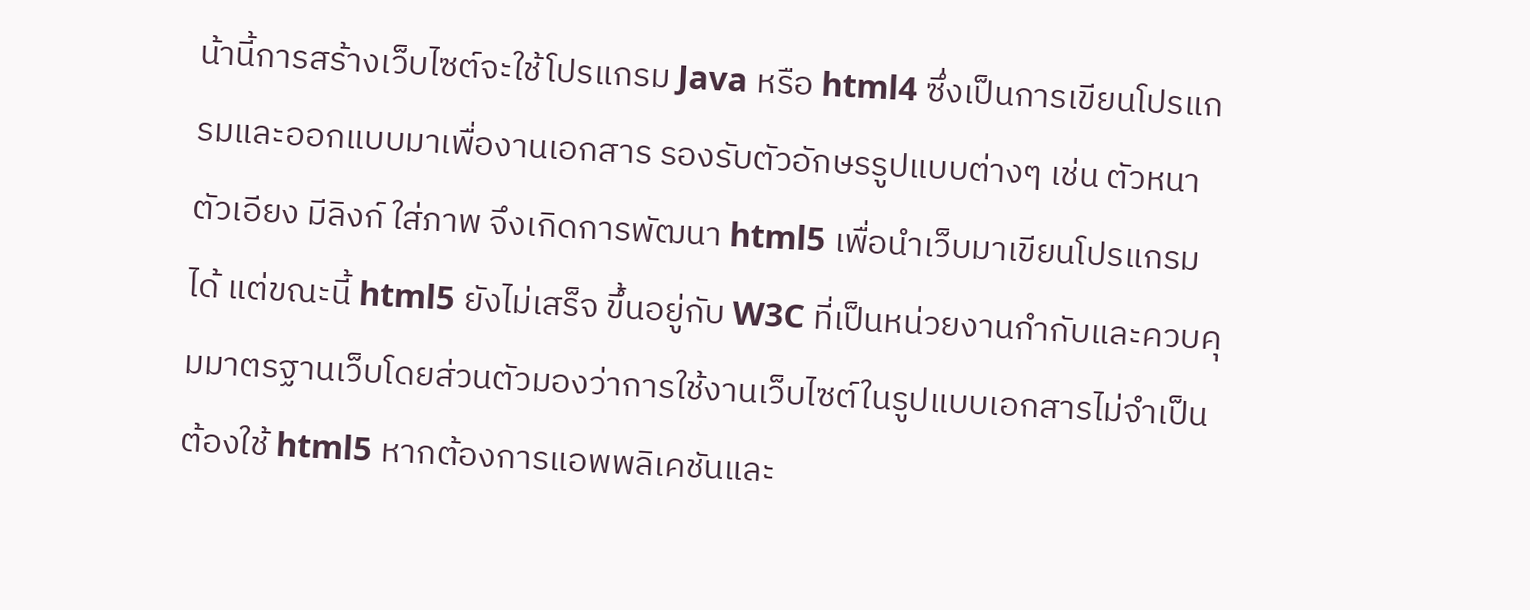น้านี้การสร้างเว็บไซต์จะใช้โปรแกรม Java หรือ html4 ซึ่งเป็นการเขียนโปรแกรมและออกแบบมาเพื่องานเอกสาร รองรับตัวอักษรรูปแบบต่างๆ เช่น ตัวหนา ตัวเอียง มีลิงก์ ใส่ภาพ จึงเกิดการพัฒนา html5 เพื่อนำเว็บมาเขียนโปรแกรมได้ แต่ขณะนี้ html5 ยังไม่เสร็จ ขึ้นอยู่กับ W3C ที่เป็นหน่วยงานกำกับและควบคุมมาตรฐานเว็บโดยส่วนตัวมองว่าการใช้งานเว็บไซต์ในรูปแบบเอกสารไม่จำเป็นต้องใช้ html5 หากต้องการแอพพลิเคชันและ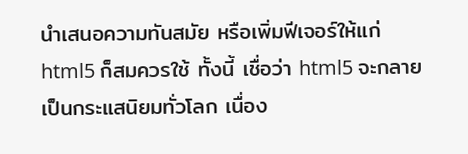นำเสนอความทันสมัย หรือเพิ่มฟีเจอร์ให้แก่ html5 ก็สมควรใช้ ทั้งนี้ เชื่อว่า html5 จะกลายเป็นกระแสนิยมทั่วโลก เนื่อง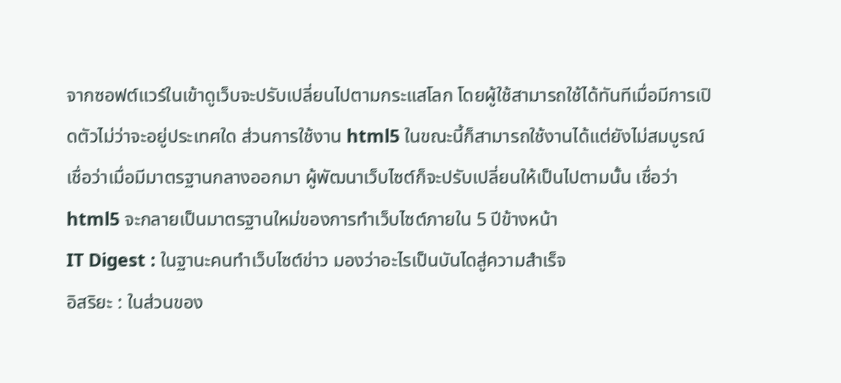จากซอฟต์แวร์ในเข้าดูเว็บจะปรับเปลี่ยนไปตามกระแสโลก โดยผู้ใช้สามารถใช้ได้ทันทีเมื่อมีการเปิดตัวไม่ว่าจะอยู่ประเทศใด ส่วนการใช้งาน html5 ในขณะนี้ก็สามารถใช้งานได้แต่ยังไม่สมบูรณ์ เชื่อว่าเมื่อมีมาตรฐานกลางออกมา ผู้พัฒนาเว็บไซต์ก็จะปรับเปลี่ยนให้เป็นไปตามนั้น เชื่อว่า html5 จะกลายเป็นมาตรฐานใหม่ของการทำเว็บไซต์ภายใน 5 ปีข้างหน้า
IT Digest : ในฐานะคนทำเว็บไซต์ข่าว มองว่าอะไรเป็นบันไดสู่ความสำเร็จ
อิสริยะ : ในส่วนของ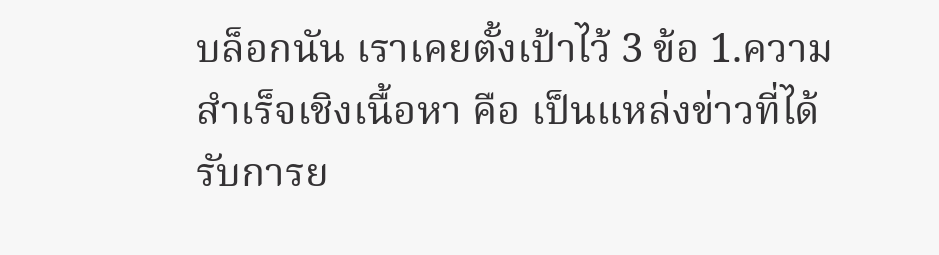บล็อกนัน เราเคยตั้งเป้าไว้ 3 ข้อ 1.ความสำเร็จเชิงเนื้อหา คือ เป็นแหล่งข่าวที่ได้รับการย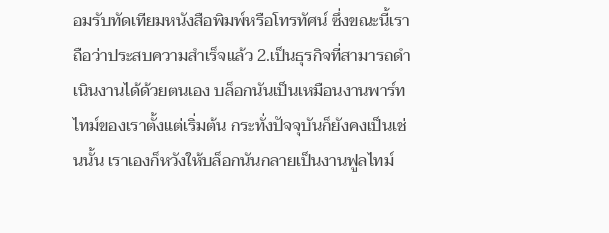อมรับทัดเทียมหนังสือพิมพ์หรือโทรทัศน์ ซึ่งขณะนี้เราถือว่าประสบความสำเร็จแล้ว 2.เป็นธุรกิจที่สามารถดำเนินงานได้ด้วยตนเอง บล็อกนันเป็นเหมือนงานพาร์ทไทม์ของเราตั้งแต่เริ่มต้น กระทั่งปัจจุบันก็ยังคงเป็นเช่นนั้น เราเองก็หวังให้บล็อกนันกลายเป็นงานฟูลไทม์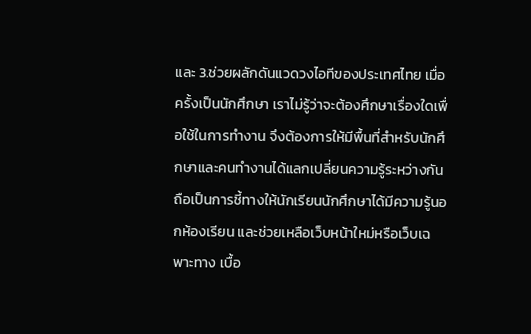และ 3.ช่วยผลักดันแวดวงไอทีของประเทศไทย เมื่อครั้งเป็นนักศึกษา เราไม่รู้ว่าจะต้องศึกษาเรื่องใดเพื่อใช้ในการทำงาน จึงต้องการให้มีพื้นที่สำหรับนักศึกษาและคนทำงานได้แลกเปลี่ยนความรู้ระหว่างกัน ถือเป็นการชี้ทางให้นักเรียนนักศึกษาได้มีความรู้นอกห้องเรียน และช่วยเหลือเว็บหน้าใหม่หรือเว็บเฉพาะทาง เบื้อ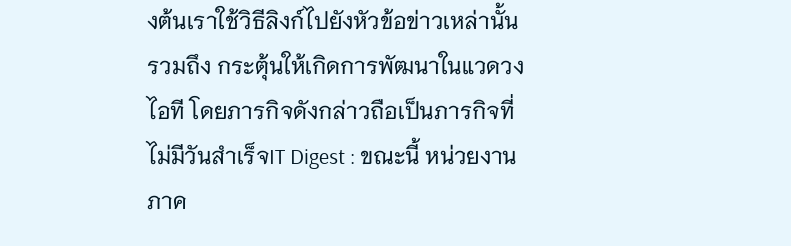งต้นเราใช้วิธีลิงก์ไปยังหัวข้อข่าวเหล่านั้น รวมถึง กระตุ้นให้เกิดการพัฒนาในแวดวงไอที โดยภารกิจดังกล่าวถือเป็นภารกิจที่ไม่มีวันสำเร็จIT Digest : ขณะนี้ หน่วยงานภาค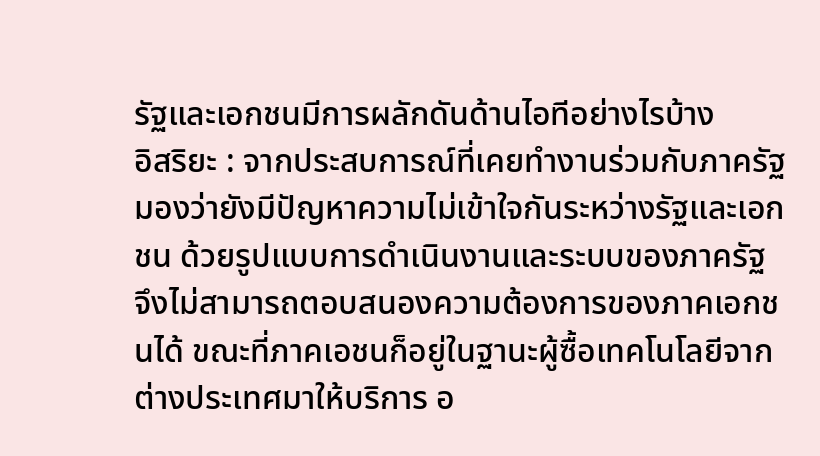รัฐและเอกชนมีการผลักดันด้านไอทีอย่างไรบ้าง
อิสริยะ : จากประสบการณ์ที่เคยทำงานร่วมกับภาครัฐ มองว่ายังมีปัญหาความไม่เข้าใจกันระหว่างรัฐและเอกชน ด้วยรูปแบบการดำเนินงานและระบบของภาครัฐ จึงไม่สามารถตอบสนองความต้องการของภาคเอกชนได้ ขณะที่ภาคเอชนก็อยู่ในฐานะผู้ซื้อเทคโนโลยีจากต่างประเทศมาให้บริการ อ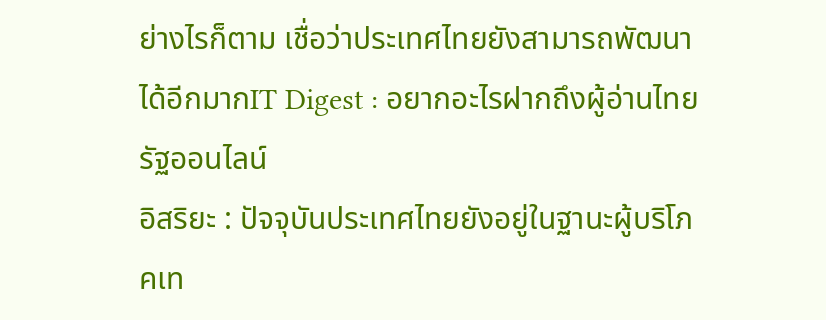ย่างไรก็ตาม เชื่อว่าประเทศไทยยังสามารถพัฒนาได้อีกมากIT Digest : อยากอะไรฝากถึงผู้อ่านไทยรัฐออนไลน์
อิสริยะ : ปัจจุบันประเทศไทยยังอยู่ในฐานะผู้บริโภคเท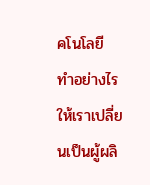คโนโลยี ทำอย่างไรให้เราเปลี่ยนเป็นผู้ผลิ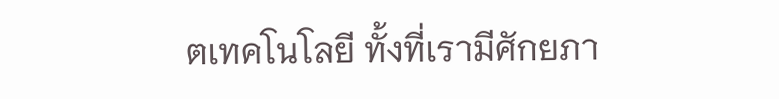ตเทคโนโลยี ทั้งที่เรามีศักยภา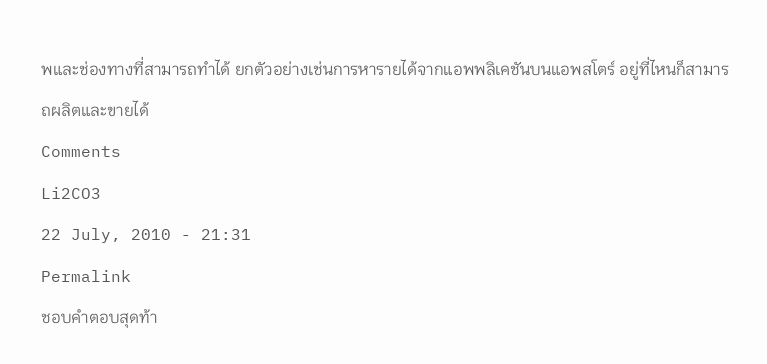พและช่องทางที่สามารถทำได้ ยกตัวอย่างเช่นการหารายได้จากแอพพลิเคชันบนแอพสโตร์ อยู่ที่ไหนก็สามารถผลิตและขายได้
Comments
Li2CO3
22 July, 2010 - 21:31
Permalink
ชอบคำตอบสุดท้า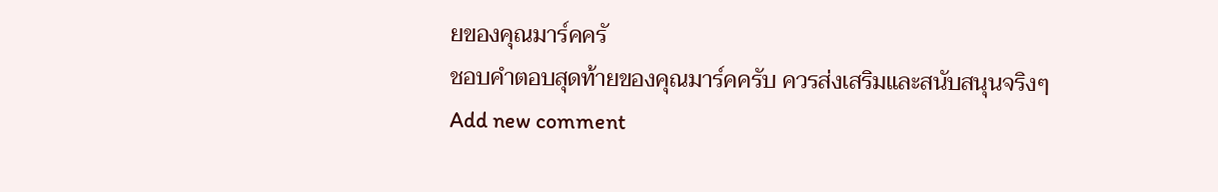ยของคุณมาร์คครั
ชอบคำตอบสุดท้ายของคุณมาร์คครับ ควรส่งเสริมและสนับสนุนจริงๆ
Add new comment